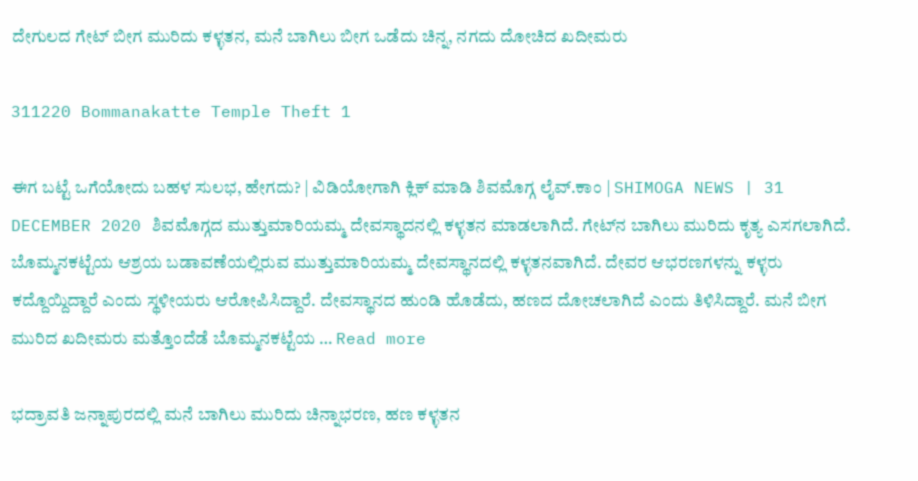ದೇಗುಲದ ಗೇಟ್ ಬೀಗ ಮುರಿದು ಕಳ್ಳತನ, ಮನೆ ಬಾಗಿಲು ಬೀಗ ಒಡೆದು ಚಿನ್ನ, ನಗದು ದೋಚಿದ ಖದೀಮರು

311220 Bommanakatte Temple Theft 1

ಈಗ ಬಟ್ಟೆ ಒಗೆಯೋದು ಬಹಳ ಸುಲಭ, ಹೇಗದು? | ವಿಡಿಯೋಗಾಗಿ ಕ್ಲಿಕ್ ಮಾಡಿ ಶಿವಮೊಗ್ಗ ಲೈವ್.ಕಾಂ | SHIMOGA NEWS | 31 DECEMBER 2020 ಶಿವಮೊಗ್ಗದ ಮುತ್ತುಮಾರಿಯಮ್ಮ ದೇವಸ್ಥಾದನಲ್ಲಿ ಕಳ್ಳತನ ಮಾಡಲಾಗಿದೆ. ಗೇಟ್‍ನ ಬಾಗಿಲು ಮುರಿದು ಕೃತ್ಯ ಎಸಗಲಾಗಿದೆ. ಬೊಮ್ಮನಕಟ್ಟೆಯ ಆಶ್ರಯ ಬಡಾವಣೆಯಲ್ಲಿರುವ ಮುತ್ತುಮಾರಿಯಮ್ಮ ದೇವಸ್ಥಾನದಲ್ಲಿ ಕಳ್ಳತನವಾಗಿದೆ. ದೇವರ ಆಭರಣಗಳನ್ನು ಕಳ್ಳರು ಕದ್ದೊಯ್ದಿದ್ದಾರೆ ಎಂದು ಸ್ಥಳೀಯರು ಆರೋಪಿಸಿದ್ದಾರೆ. ದೇವಸ್ಥಾನದ ಹುಂಡಿ ಹೊಡೆದು, ಹಣದ ದೋಚಲಾಗಿದೆ ಎಂದು ತಿಳಿಸಿದ್ದಾರೆ. ಮನೆ ಬೀಗ ಮುರಿದ ಖದೀಮರು ಮತ್ತೊಂದೆಡೆ ಬೊಮ್ಮನಕಟ್ಟೆಯ … Read more

ಭದ್ರಾವತಿ ಜನ್ನಾಪುರದಲ್ಲಿ ಮನೆ ಬಾಗಿಲು ಮುರಿದು ಚಿನ್ನಾಭರಣ, ಹಣ ಕಳ್ಳತನ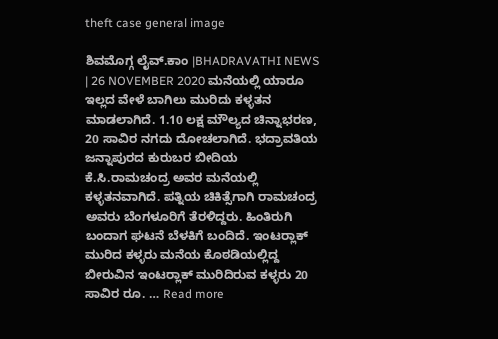theft case general image

ಶಿವಮೊಗ್ಗ ಲೈವ್.ಕಾಂ |BHADRAVATHI NEWS | 26 NOVEMBER 2020 ಮನೆಯಲ್ಲಿ ಯಾರೂ ಇಲ್ಲದ ವೇಳೆ ಬಾಗಿಲು ಮುರಿದು ಕಳ್ಳತನ ಮಾಡಲಾಗಿದೆ. 1.10 ಲಕ್ಷ ಮೌಲ್ಯದ ಚಿನ್ನಾಭರಣ, 20 ಸಾವಿರ ನಗದು ದೋಚಲಾಗಿದೆ. ಭದ್ರಾವತಿಯ ಜನ್ನಾಪುರದ ಕುರುಬರ ಬೀದಿಯ ಕೆ.ಸಿ.ರಾಮಚಂದ್ರ ಅವರ ಮನೆಯಲ್ಲಿ ಕಳ್ಳತನವಾಗಿದೆ. ಪತ್ನಿಯ ಚಿಕಿತ್ಸೆಗಾಗಿ ರಾಮಚಂದ್ರ ಅವರು ಬೆಂಗಳೂರಿಗೆ ತೆರಳಿದ್ದರು. ಹಿಂತಿರುಗಿ ಬಂದಾಗ ಘಟನೆ ಬೆಳಕಿಗೆ ಬಂದಿದೆ. ಇಂಟರ್‍ಲಾಕ್‍ ಮುರಿದ ಕಳ್ಳರು ಮನೆಯ ಕೊಠಡಿಯಲ್ಲಿದ್ದ ಬೀರುವಿನ ಇಂಟರ್‍ಲಾಕ್‍ ಮುರಿದಿರುವ ಕಳ್ಳರು 20 ಸಾವಿರ ರೂ. … Read more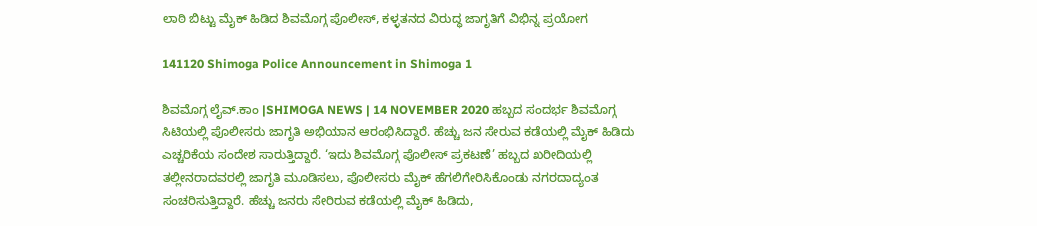ಲಾಠಿ ಬಿಟ್ಟು ಮೈಕ್ ಹಿಡಿದ ಶಿವಮೊಗ್ಗ ಪೊಲೀಸ್, ಕಳ್ಳತನದ ವಿರುದ್ಧ ಜಾಗೃತಿಗೆ ವಿಭಿನ್ನ ಪ್ರಯೋಗ

141120 Shimoga Police Announcement in Shimoga 1

ಶಿವಮೊಗ್ಗ ಲೈವ್.ಕಾಂ |SHIMOGA NEWS | 14 NOVEMBER 2020 ಹಬ್ಬದ ಸಂದರ್ಭ ಶಿವಮೊಗ್ಗ ಸಿಟಿಯಲ್ಲಿ ಪೊಲೀಸರು ಜಾಗೃತಿ ಅಭಿಯಾನ ಆರಂಭಿಸಿದ್ದಾರೆ. ಹೆಚ್ಚು ಜನ ಸೇರುವ ಕಡೆಯಲ್ಲಿ ಮೈಕ್ ಹಿಡಿದು ಎಚ್ಚರಿಕೆಯ ಸಂದೇಶ ಸಾರುತ್ತಿದ್ದಾರೆ. ‘ಇದು ಶಿವಮೊಗ್ಗ ಪೊಲೀಸ್ ಪ್ರಕಟಣೆ’ ಹಬ್ಬದ ಖರೀದಿಯಲ್ಲಿ ತಲ್ಲೀನರಾದವರಲ್ಲಿ ಜಾಗೃತಿ ಮೂಡಿಸಲು, ಪೊಲೀಸರು ಮೈಕ್ ಹೆಗಲಿಗೇರಿಸಿಕೊಂಡು ನಗರದಾದ್ಯಂತ ಸಂಚರಿಸುತ್ತಿದ್ದಾರೆ. ಹೆಚ್ಚು ಜನರು ಸೇರಿರುವ ಕಡೆಯಲ್ಲಿ ಮೈಕ್ ಹಿಡಿದು,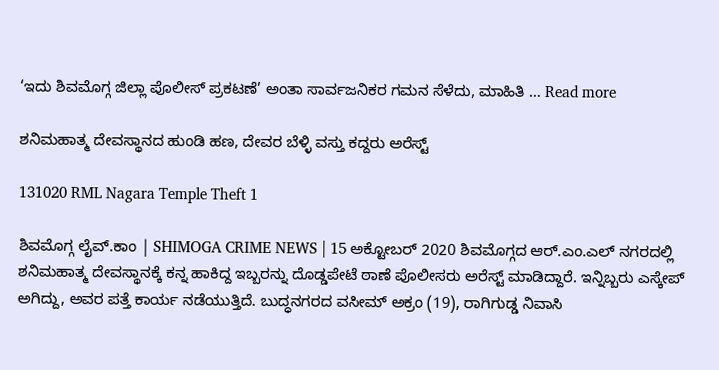‘ಇದು ಶಿವಮೊಗ್ಗ ಜಿಲ್ಲಾ ಪೊಲೀಸ್ ಪ್ರಕಟಣೆ’ ಅಂತಾ ಸಾರ್ವಜನಿಕರ ಗಮನ ಸೆಳೆದು, ಮಾಹಿತಿ … Read more

ಶನಿಮಹಾತ್ಮ ದೇವಸ್ಥಾನದ ಹುಂಡಿ ಹಣ, ದೇವರ ಬೆಳ್ಳಿ ವಸ್ತು ಕದ್ದರು ಅರೆಸ್ಟ್

131020 RML Nagara Temple Theft 1

ಶಿವಮೊಗ್ಗ ಲೈವ್.ಕಾಂ | SHIMOGA CRIME NEWS | 15 ಅಕ್ಟೋಬರ್ 2020 ಶಿವಮೊಗ್ಗದ ಆರ್.ಎಂ.ಎಲ್ ನಗರದಲ್ಲಿ ಶನಿಮಹಾತ್ಮ ದೇವಸ್ಥಾನಕ್ಕೆ ಕನ್ನ ಹಾಕಿದ್ದ ಇಬ್ಬರನ್ನು ದೊಡ್ಡಪೇಟೆ ಠಾಣೆ ಪೊಲೀಸರು ಅರೆಸ್ಟ್ ಮಾಡಿದ್ದಾರೆ. ಇನ್ನಿಬ್ಬರು ಎಸ್ಕೇಪ್ ಅಗಿದ್ದು, ಅವರ ಪತ್ತೆ ಕಾರ್ಯ ನಡೆಯುತ್ತಿದೆ. ಬುದ್ಧನಗರದ ವಸೀಮ್ ಅಕ್ರಂ (19), ರಾಗಿಗುಡ್ಡ ನಿವಾಸಿ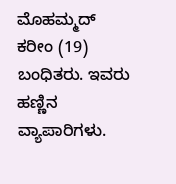ಮೊಹಮ್ಮದ್ ಕರೀಂ (19) ಬಂಧಿತರು. ಇವರು ಹಣ್ಣಿನ ವ್ಯಾಪಾರಿಗಳು.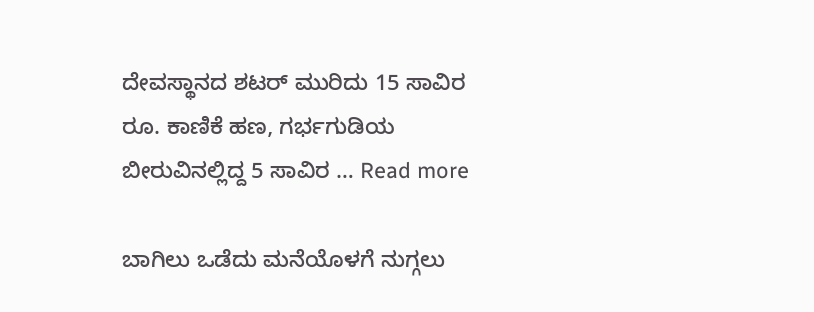ದೇವಸ್ಥಾನದ ಶಟರ್ ಮುರಿದು 15 ಸಾವಿರ ರೂ. ಕಾಣಿಕೆ ಹಣ, ಗರ್ಭಗುಡಿಯ ಬೀರುವಿನಲ್ಲಿದ್ದ 5 ಸಾವಿರ … Read more

ಬಾಗಿಲು ಒಡೆದು ಮನೆಯೊಳಗೆ ನುಗ್ಗಲು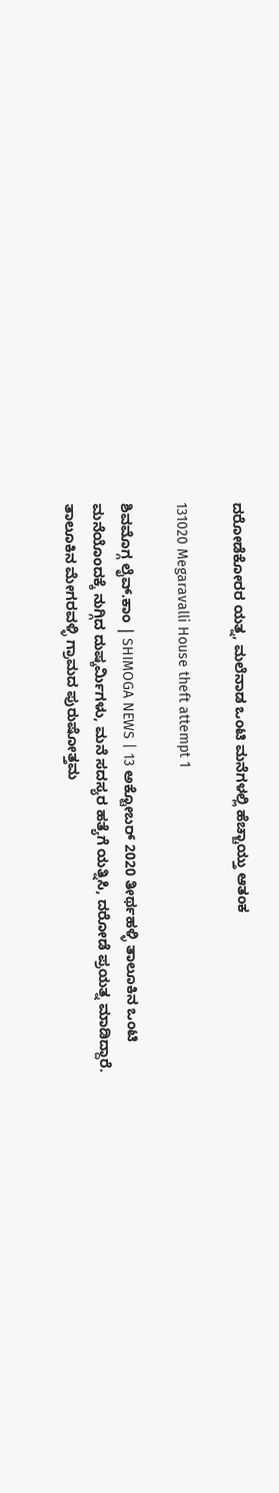ದರೋಡೆಕೋರರ ಯತ್ನ, ಮಲೆನಾಡ ಒಂಟಿ ಮನೆಗಳಲ್ಲಿ ಹೆಚ್ಚಾಯ್ತು ಆತಂಕ

131020 Megaravalli House theft attempt 1

ಶಿವಮೊಗ್ಗ ಲೈವ್.ಕಾಂ | SHIMOGA NEWS | 13 ಅಕ್ಟೋಬರ್ 2020 ತೀರ್ಥಹಳ್ಳಿ ತಾಲೂಕಿನ ಒಂಟಿ ಮನೆಯೊಂದಕ್ಕೆ ನುಗ್ಗಿದ ದುಷ್ಕರ್ಮಿಗಳು, ಮನೆ ಸದಸ್ಯರ ಹತ್ಯೆಗೆ ಯತ್ನಿಸಿ, ದರೋಡೆ ಪ್ರಯತ್ನ ಮಾಡಿದ್ದಾರೆ. ತಾಲೂಕಿನ ಮೇಗರವಳ್ಳಿ ಗ್ರಾಮದ ಪುರುಷೋತ್ತಮ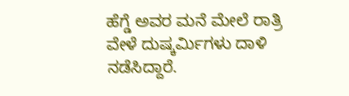ಹೆಗ್ಡೆ ಅವರ ಮನೆ ಮೇಲೆ ರಾತ್ರಿ ವೇಳೆ ದುಷ್ಕರ್ಮಿಗಳು ದಾಳಿ ನಡೆಸಿದ್ದಾರೆ.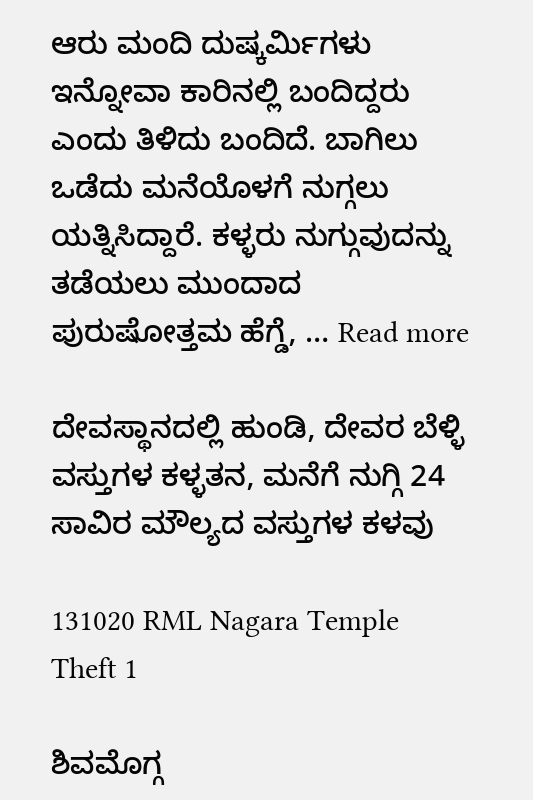ಆರು ಮಂದಿ ದುಷ್ಕರ್ಮಿಗಳು ಇನ್ನೋವಾ ಕಾರಿನಲ್ಲಿ ಬಂದಿದ್ದರು ಎಂದು ತಿಳಿದು ಬಂದಿದೆ. ಬಾಗಿಲು ಒಡೆದು ಮನೆಯೊಳಗೆ ನುಗ್ಗಲು ಯತ್ನಿಸಿದ್ದಾರೆ. ಕಳ್ಳರು ನುಗ್ಗುವುದನ್ನು ತಡೆಯಲು ಮುಂದಾದ ಪುರುಷೋತ್ತಮ ಹೆಗ್ಡೆ, … Read more

ದೇವಸ್ಥಾನದಲ್ಲಿ ಹುಂಡಿ, ದೇವರ ಬೆಳ್ಳಿ ವಸ್ತುಗಳ ಕಳ್ಳತನ, ಮನೆಗೆ ನುಗ್ಗಿ 24 ಸಾವಿರ ಮೌಲ್ಯದ ವಸ್ತುಗಳ ಕಳವು

131020 RML Nagara Temple Theft 1

ಶಿವಮೊಗ್ಗ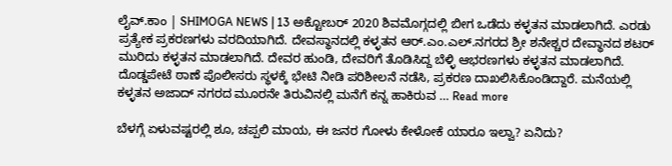ಲೈವ್.ಕಾಂ | SHIMOGA NEWS | 13 ಅಕ್ಟೋಬರ್ 2020 ಶಿವಮೊಗ್ಗದಲ್ಲಿ ಬೀಗ ಒಡೆದು ಕಳ್ಳತನ ಮಾಡಲಾಗಿದೆ. ಎರಡು ಪ್ರತ್ಯೇಕ ಪ್ರಕರಣಗಳು ವರದಿಯಾಗಿದೆ. ದೇವಸ್ಥಾನದಲ್ಲಿ ಕಳ್ಳತನ ಆರ್.ಎಂ.ಎಲ್.ನಗರದ ಶ್ರೀ ಶನೇಶ್ಚರ ದೇವ್ಥಾನದ ಶಟರ್ ಮುರಿದು ಕಳ್ಳತನ ಮಾಡಲಾಗಿದೆ. ದೇವರ ಹುಂಡಿ, ದೇವರಿಗೆ ತೊಡಿಸಿದ್ದ ಬೆಳ್ಳಿ ಆಭರಣಗಳು ಕಳ್ಳತನ ಮಾಡಲಾಗಿದೆ. ದೊಡ್ಡಪೇಟೆ ಠಾಣೆ ಪೊಲೀಸರು ಸ್ಥಳಕ್ಕೆ ಭೇಟಿ ನೀಡಿ ಪರಿಶೀಲನೆ ನಡೆಸಿ, ಪ್ರಕರಣ ದಾಖಲಿಸಿಕೊಂಡಿದ್ದಾರೆ. ಮನೆಯಲ್ಲಿ ಕಳ್ಳತನ ಅಜಾದ್ ನಗರದ ಮೂರನೇ ತಿರುವಿನಲ್ಲಿ ಮನೆಗೆ ಕನ್ನ ಹಾಕಿರುವ … Read more

ಬೆಳಗ್ಗೆ ಏಳುವಷ್ಟರಲ್ಲಿ ಶೂ, ಚಪ್ಪಲಿ ಮಾಯ, ಈ ಜನರ ಗೋಳು ಕೇಳೋಕೆ ಯಾರೂ ಇಲ್ವಾ? ಏನಿದು?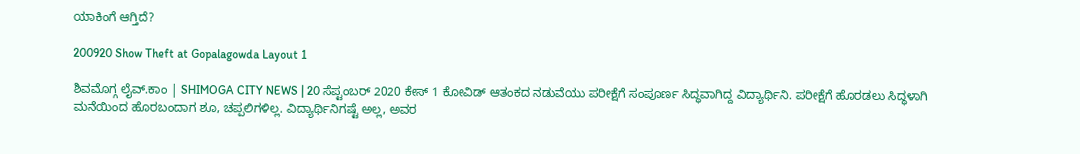ಯಾಕಿಂಗೆ ಆಗ್ತಿದೆ?

200920 Show Theft at Gopalagowda Layout 1

ಶಿವಮೊಗ್ಗ ಲೈವ್.ಕಾಂ | SHIMOGA CITY NEWS | 20 ಸೆಪ್ಟಂಬರ್ 2020 ಕೇಸ್ 1 ಕೋವಿಡ್ ಆತಂಕದ ನಡುವೆಯು ಪರೀಕ್ಷೆಗೆ ಸಂಪೂರ್ಣ ಸಿದ್ಧವಾಗಿದ್ದ ವಿದ್ಯಾರ್ಥಿನಿ. ಪರೀಕ್ಷೆಗೆ ಹೊರಡಲು ಸಿದ್ಧಳಾಗಿ ಮನೆಯಿಂದ ಹೊರಬಂದಾಗ ಶೂ, ಚಪ್ಪಲಿಗಳಿಲ್ಲ. ವಿದ್ಯಾರ್ಥಿನಿಗಷ್ಟೆ ಅಲ್ಲ, ಅವರ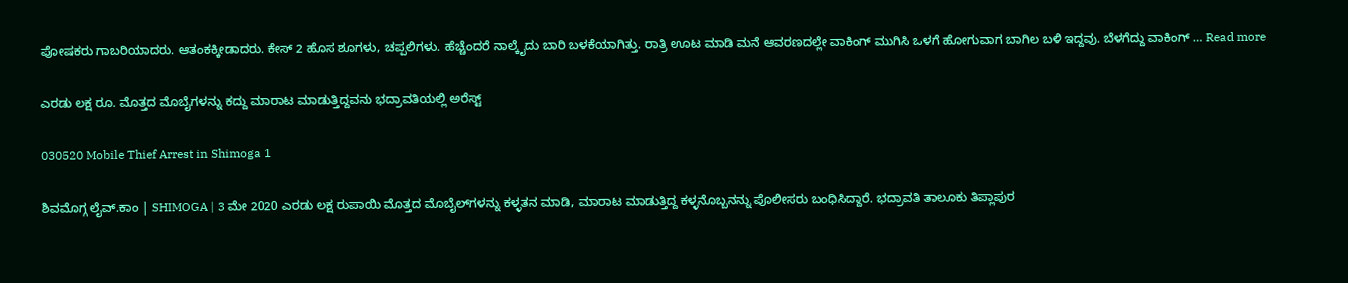ಪೋಷಕರು ಗಾಬರಿಯಾದರು. ಆತಂಕಕ್ಕೀಡಾದರು. ಕೇಸ್ 2 ಹೊಸ ಶೂಗಳು, ಚಪ್ಪಲಿಗಳು. ಹೆಚ್ಚೆಂದರೆ ನಾಲ್ಕೈದು ಬಾರಿ ಬಳಕೆಯಾಗಿತ್ತು. ರಾತ್ರಿ ಊಟ ಮಾಡಿ ಮನೆ ಆವರಣದಲ್ಲೇ ವಾಕಿಂಗ್ ಮುಗಿಸಿ ಒಳಗೆ ಹೋಗುವಾಗ ಬಾಗಿಲ ಬಳಿ ಇದ್ದವು. ಬೆಳಗೆದ್ದು ವಾಕಿಂಗ್ … Read more

ಎರಡು ಲಕ್ಷ ರೂ. ಮೊತ್ತದ ಮೊಬೈಗಳನ್ನು ಕದ್ದು ಮಾರಾಟ ಮಾಡುತ್ತಿದ್ದವನು ಭದ್ರಾವತಿಯಲ್ಲಿ ಅರೆಸ್ಟ್

030520 Mobile Thief Arrest in Shimoga 1

ಶಿವಮೊಗ್ಗ ಲೈವ್.ಕಾಂ | SHIMOGA | 3 ಮೇ 2020 ಎರಡು ಲಕ್ಷ ರುಪಾಯಿ ಮೊತ್ತದ ಮೊಬೈಲ್‌ಗಳನ್ನು ಕಳ್ಳತನ ಮಾಡಿ, ಮಾರಾಟ ಮಾಡುತ್ತಿದ್ದ ಕಳ್ಳನೊಬ್ಬನನ್ನು ಪೊಲೀಸರು ಬಂಧಿಸಿದ್ದಾರೆ. ಭದ್ರಾವತಿ ತಾಲೂಕು ತಿಪ್ಲಾಪುರ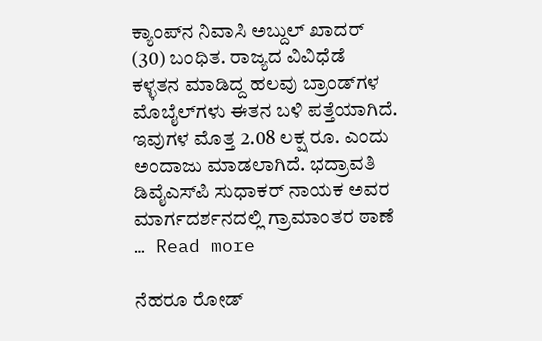ಕ್ಯಾಂಪ್‌ನ ನಿವಾಸಿ ಅಬ್ದುಲ್‌ ಖಾದರ್‌ (30) ಬಂಧಿತ. ರಾಜ್ಯದ ವಿವಿಧೆಡೆ ಕಳ್ಳತನ ಮಾಡಿದ್ದ ಹಲವು ಬ್ರಾಂಡ್‌ಗಳ ಮೊಬೈಲ್‌ಗಳು ಈತನ ಬಳಿ ಪತ್ತೆಯಾಗಿದೆ. ಇವುಗಳ ಮೊತ್ತ 2.08 ಲಕ್ಷ ರೂ. ಎಂದು ಅಂದಾಜು ಮಾಡಲಾಗಿದೆ. ಭದ್ರಾವತಿ ಡಿವೈಎಸ್‌ಪಿ ಸುಧಾಕರ್‌ ನಾಯಕ ಅವರ ಮಾರ್ಗದರ್ಶನದಲ್ಲಿ ಗ್ರಾಮಾಂತರ ಠಾಣೆ … Read more

ನೆಹರೂ ರೋಡ್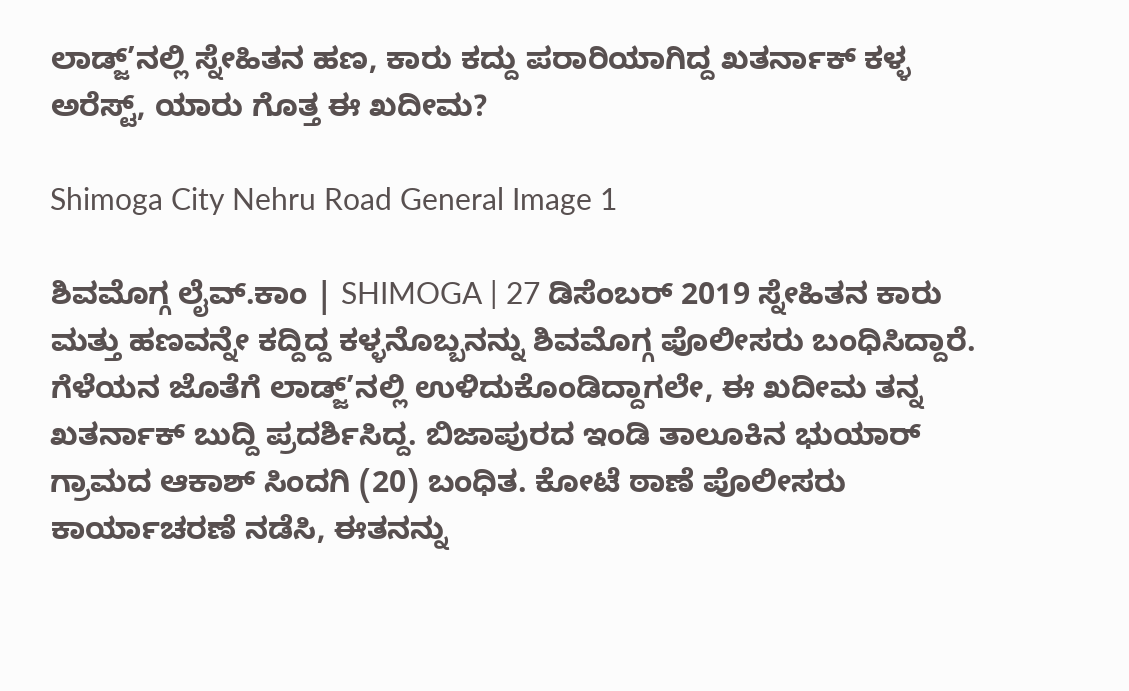ಲಾಡ್ಜ್’ನಲ್ಲಿ ಸ್ನೇಹಿತನ ಹಣ, ಕಾರು ಕದ್ದು ಪರಾರಿಯಾಗಿದ್ದ ಖತರ್ನಾಕ್ ಕಳ್ಳ ಅರೆಸ್ಟ್, ಯಾರು ಗೊತ್ತ ಈ ಖದೀಮ?

Shimoga City Nehru Road General Image 1

ಶಿವಮೊಗ್ಗ ಲೈವ್.ಕಾಂ | SHIMOGA | 27 ಡಿಸೆಂಬರ್ 2019 ಸ್ನೇಹಿತನ ಕಾರು ಮತ್ತು ಹಣವನ್ನೇ ಕದ್ದಿದ್ದ ಕಳ್ಳನೊಬ್ಬನನ್ನು ಶಿವಮೊಗ್ಗ ಪೊಲೀಸರು ಬಂಧಿಸಿದ್ದಾರೆ. ಗೆಳೆಯನ ಜೊತೆಗೆ ಲಾಡ್ಜ್’ನಲ್ಲಿ ಉಳಿದುಕೊಂಡಿದ್ದಾಗಲೇ, ಈ ಖದೀಮ ತನ್ನ ಖತರ್ನಾಕ್ ಬುದ್ದಿ ಪ್ರದರ್ಶಿಸಿದ್ದ. ಬಿಜಾಪುರದ ಇಂಡಿ ತಾಲೂಕಿನ ಭುಯಾರ್ ಗ್ರಾಮದ ಆಕಾಶ್ ಸಿಂದಗಿ (20) ಬಂಧಿತ. ಕೋಟೆ ಠಾಣೆ ಪೊಲೀಸರು ಕಾರ್ಯಾಚರಣೆ ನಡೆಸಿ, ಈತನನ್ನು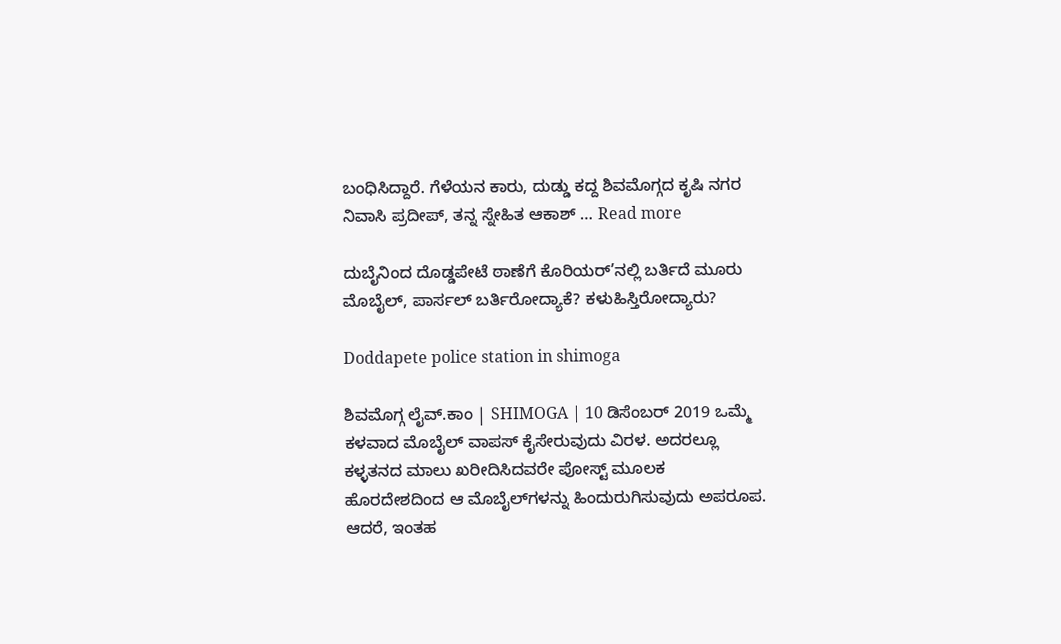ಬಂಧಿಸಿದ್ದಾರೆ. ಗೆಳೆಯನ ಕಾರು, ದುಡ್ಡು ಕದ್ದ ಶಿವಮೊಗ್ಗದ ಕೃಷಿ ನಗರ ನಿವಾಸಿ ಪ್ರದೀಪ್, ತನ್ನ ಸ್ನೇಹಿತ ಆಕಾಶ್ … Read more

ದುಬೈನಿಂದ ದೊಡ್ಡಪೇಟೆ ಠಾಣೆಗೆ ಕೊರಿಯರ್’ನಲ್ಲಿ ಬರ್ತಿದೆ ಮೂರು ಮೊಬೈಲ್, ಪಾರ್ಸಲ್ ಬರ್ತಿರೋದ್ಯಾಕೆ? ಕಳುಹಿಸ್ತಿರೋದ್ಯಾರು?

Doddapete police station in shimoga

ಶಿವಮೊಗ್ಗ ಲೈವ್.ಕಾಂ | SHIMOGA | 10 ಡಿಸೆಂಬರ್ 2019 ಒಮ್ಮೆ ಕಳವಾದ ಮೊಬೈಲ್ ವಾಪಸ್ ಕೈಸೇರುವುದು ವಿರಳ. ಅದರಲ್ಲೂ ಕಳ್ಳತನದ ಮಾಲು ಖರೀದಿಸಿದವರೇ ಪೋಸ್ಟ್ ಮೂಲಕ ಹೊರದೇಶದಿಂದ ಆ ಮೊಬೈಲ್‌ಗಳನ್ನು ಹಿಂದುರುಗಿಸುವುದು ಅಪರೂಪ. ಆದರೆ, ಇಂತಹ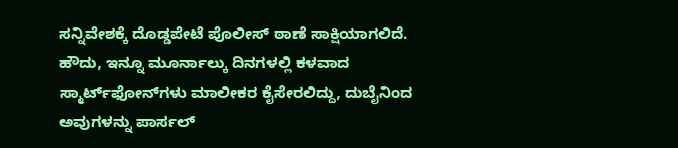ಸನ್ನಿವೇಶಕ್ಕೆ ದೊಡ್ಡಪೇಟೆ ಪೊಲೀಸ್ ಠಾಣೆ ಸಾಕ್ಷಿಯಾಗಲಿದೆ. ಹೌದು, ಇನ್ನೂ ಮೂರ್ನಾಲ್ಕು ದಿನಗಳಲ್ಲಿ ಕಳವಾದ ಸ್ಮಾರ್ಟ್‌ಫೋನ್‌ಗಳು ಮಾಲೀಕರ ಕೈಸೇರಲಿದ್ದು, ದುಬೈನಿಂದ ಅವುಗಳನ್ನು ಪಾರ್ಸಲ್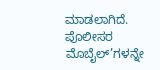ಮಾಡಲಾಗಿದೆ. ಪೊಲೀಸರ ಮೊಬೈಲ್’ಗಳನ್ನೇ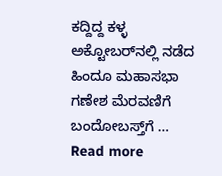ಕದ್ದಿದ್ದ ಕಳ್ಳ ಅಕ್ಟೋಬರ್‌ನಲ್ಲಿ ನಡೆದ ಹಿಂದೂ ಮಹಾಸಭಾ ಗಣೇಶ ಮೆರವಣಿಗೆ ಬಂದೋಬಸ್ತ್‌ಗೆ … Read more